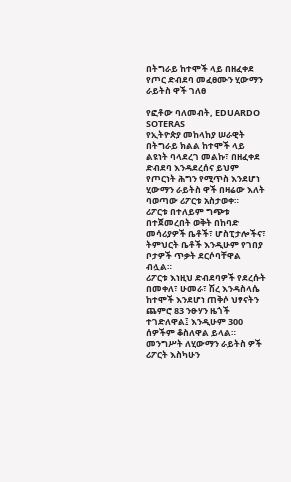በትግራይ ከተሞች ላይ በዘፈቀደ የጦር ድብደባ መፈፀሙን ሂውማን ራይትስ ዋች ገለፀ

የፎቶው ባለመብት, EDUARDO SOTERAS
የኢትዮጵያ መከላከያ ሠራዊት በትግራይ ክልል ከተሞች ላይ ልዩነት ባላደረገ መልኩ፣ በዘፈቀደ ድብደባ እንዳደረሰና ይህም የጦርነት ሕግን የሚጥስ እንደሆነ ሂውማን ራይትስ ዋች በዛሬው እለት ባወጣው ሪፖርቱ አስታወቀ።
ሪፖርቱ በተለይም ግጭቱ በተጀመረበት ወቅት በከባድ መሳሪያዎች ቤቶች፣ ሆስፒታሎችና፣ ትምህርት ቤቶች እንዲሁም የገበያ ቦታዎች ጥቃት ደርሶባቸዋል ብሏል።
ሪፖርቱ እነዚህ ድብደባዎች የደረሱት በመቀለ፣ ሁመራ፣ ሽረ እንዳስላሴ ከተሞች እንደሆነ ጠቅሶ ህፃናትን ጨምሮ 83 ንፁሃን ዜጎች ተገድለዋል፤ እንዲሁም 300 ሰዎችም ቆስለዋል ይላል።
መንግሥት ለሂውማን ራይትስ ዎች ሪፖርት እስካሁን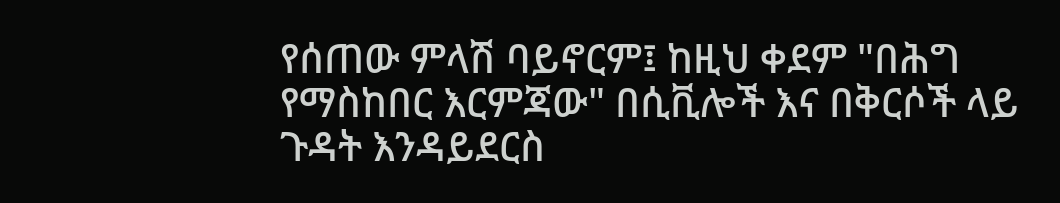የሰጠው ምላሽ ባይኖርም፤ ከዚህ ቀደም "በሕግ የማስከበር እርምጃው" በሲቪሎች እና በቅርሶች ላይ ጉዳት እንዳይደርስ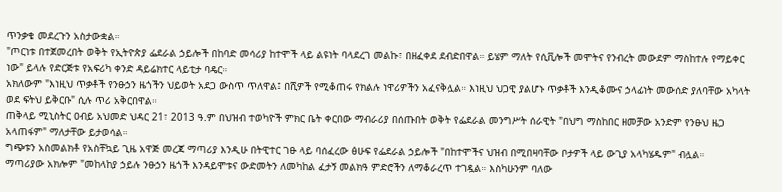ጥንቃቄ መደረጉን አስታውቋል።
"ጦርነቱ በተጀመረበት ወቅት የኢትዮጵያ ፌደራል ኃይሎች በከባድ መሳሪያ ከተሞች ላይ ልዩነት ባላደረገ መልኩ፣ በዘፈቀደ ደብድበዋል። ይሄም ማለት የሲቪሎች መሞትና የንብረት መውደም ማስከተሉ የማይቀር ነው" ይላሉ የድርጅቱ የአፍሪካ ቀንድ ዳይሬክተር ላይቲታ ባዴር።
አክለውም "እነዚህ ጥቃቶች የንፁኃን ዜጎችን ህይወት አደጋ ውስጥ ጥለዋል፤ በሺዎች የሚቆጠሩ የክልሉ ነዋሪዎችን አፈናቅሏል። እነዚህ ህጋዊ ያልሆኑ ጥቃቶች እንዲቆሙና ኃላፊነት መውሰድ ያለባቸው አካላት ወደ ፍትህ ይቅርቡ" ሲሉ ጥሪ አቅርበዋል።
ጠቅላይ ሚኒስትር ዐብይ አህመድ ህዳር 21፣ 2013 ዓ.ም በህዝብ ተወካዮች ምክር ቤት ቀርበው ማብራሪያ በሰጡበት ወቅት የፌደራል መንግሥት ሰራዊት "በህግ ማስከበር ዘመቻው አንድም የንፁህ ዜጋ አላጠፋም" ማለታቸው ይታወሳል።
ግጭቱን አስመልክቶ የአስቸኳይ ጊዜ አዋጅ መረጃ ማጣሪያ እንዲሁ በትዊተር ገፁ ላይ ባሰፈረው ፅሁፍ የፌደራል ኃይሎች "በከተሞችና ህዝብ በሚበዛባቸው ቦታዎች ላይ ውጊያ አላካሄዱም" ብሏል።
ማጣሪያው አክሎም "መከላከያ ኃይሉ ንፁኃን ዜጎች እንዳይሞቱና ውድመትን ለመካከል ፈታኝ መልክዓ ምድሮችን ለማቆራረጥ ተገዷል። እስካሁንም ባለው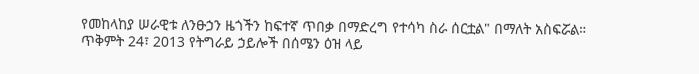የመከላከያ ሠራዊቱ ለንፁኃን ዜጎችን ከፍተኛ ጥበቃ በማድረግ የተሳካ ስራ ሰርቷል" በማለት አስፍሯል።
ጥቅምት 24፣ 2013 የትግራይ ኃይሎች በሰሜን ዕዝ ላይ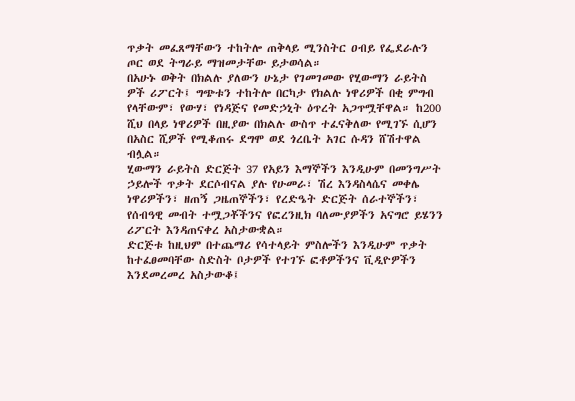ጥቃት መፈጸማቸውን ተከትሎ ጠቅላይ ሚንስትር ዐብይ የፌደራሉን ጦር ወደ ትግራይ ማዝመታቸው ይታወሳል።
በአሁኑ ወቅት በክልሉ ያለውን ሁኔታ የገመገመው የሂውማን ራይትስ ዎች ሪፖርት፤ ግጭቱን ተከትሎ በርካታ የክልሉ ነዋሪዎች በቂ ምግብ የላቸውም፣ የውሃ፣ የነዳጅና የመድኃኒት ዕጥረት አጋጥሟቸዋል። ከ200 ሺህ በላይ ነዋሪዎች በዚያው በክልሉ ውስጥ ተፈናቅለው የሚገኙ ሲሆን በአስር ሺዎች የሚቆጠሩ ደግሞ ወደ ጎረቤት አገር ሱዳን ሸሽተዋል ብሏል።
ሂውማን ራይትስ ድርጅት 37 የአይን እማኞችን እንዲሁም በመንግሥት ኃይሎች ጥቃት ደርሶብናል ያሉ የሁመራ፣ ሽረ እንዳስላሴና መቀሌ ነዋሪዎችን፣ ዘጠኝ ጋዜጠኞችን፣ የረድዔት ድርጅት ሰራተኞችን፣ የሰብዓዊ መብት ተሟጋቾችንና የፎረንዚክ ባለሙያዎችን አናግሮ ይሄንን ሪፖርት እንዳጠናቀረ አስታውቋል።
ድርጅቱ ከዚህም በተጨማሪ የሳተላይት ምስሎችን እንዲሁም ጥቃት ከተፈፀመባቸው ስድስት ቦታዎች የተገኙ ፎቶዎችንና ቪዲዮዎችን እንደመረመረ አስታውቆ፤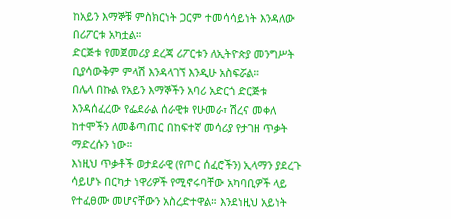ከአይን እማኞቹ ምስክርነት ጋርም ተመሳሳይነት እንዳለው በሪፖርቱ አካቷል።
ድርጅቱ የመጀመሪያ ደረጃ ሪፖርቱን ለኢትዮጵያ መንግሥት ቢያሳውቅም ምላሽ እንዳላገኘ እንዲሁ አስፍሯል።
በሌላ በኩል የአይን እማኞችን አባሪ አድርጎ ድርጅቱ እንዳሰፈረው የፌደራል ሰራዊቱ የሁመራ፣ ሽረና መቀለ ከተሞችን ለመቆጣጠር በከፍተኛ መሳሪያ የታገዘ ጥቃት ማድረሱን ነው።
እነዚህ ጥቃቶች ወታደራዊ (የጦር ሰፈሮችን) ኢላማን ያደረጉ ሳይሆኑ በርካታ ነዋሪዎች የሚኖሩባቸው አካባቢዎች ላይ የተፈፀሙ መሆናቸውን አስረድተዋል። እንደነዚህ አይነት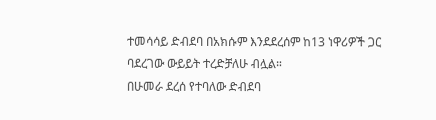ተመሳሳይ ድብደባ በአክሱም እንደደረሰም ከ13 ነዋሪዎች ጋር ባደረገው ውይይት ተረድቻለሁ ብሏል።
በሁመራ ደረሰ የተባለው ድብደባ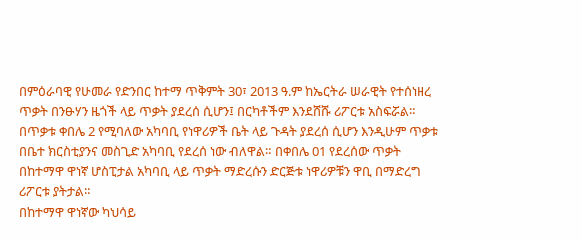በምዕራባዊ የሁመራ የድንበር ከተማ ጥቅምት 30፣ 2013 ዓ.ም ከኤርትራ ሠራዊት የተሰነዘረ ጥቃት በንፁሃን ዜጎች ላይ ጥቃት ያደረሰ ሲሆን፤ በርካቶችም እንደሸሹ ሪፖርቱ አስፍሯል።
በጥቃቱ ቀበሌ 2 የሚባለው አካባቢ የነዋሪዎች ቤት ላይ ጉዳት ያደረሰ ሲሆን እንዲሁም ጥቃቱ በቤተ ክርስቲያንና መስጊድ አካባቢ የደረሰ ነው ብለዋል። በቀበሌ 01 የደረሰው ጥቃት በከተማዋ ዋነኛ ሆስፒታል አካባቢ ላይ ጥቃት ማድረሱን ድርጅቱ ነዋሪዎቹን ዋቢ በማድረግ ሪፖርቱ ያትታል።
በከተማዋ ዋነኛው ካህሳይ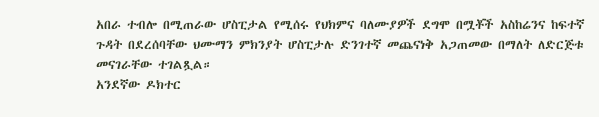አበራ ተብሎ በሚጠራው ሆስፒታል የሚሰሩ የህክምና ባለሙያዎች ደግሞ በሟቾች አስከሬንና ከፍተኛ ጉዳት በደረሰባቸው ህሙማን ምክንያት ሆስፒታሉ ድንገተኛ መጨናነቅ አጋጠመው በማለት ለድርጅቱ መናገራቸው ተገልጿል።
አንደኛው ዶክተር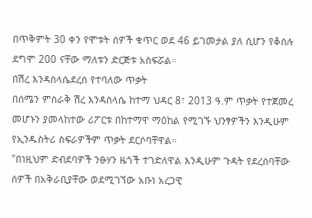በጥቅምት 30 ቀን የሞቱት ሰዎች ቁጥር ወደ 46 ይገመታል ያለ ሲሆን የቆሰሉ ደግሞ 200 ናቸው ማለቱን ድርጅቱ አስፍሯል።
በሽረ እንዳስላሴደረሰ የተባለው ጥቃት
በሰሜን ምስራቅ ሽረ እንዳስላሴ ከተማ ህዳር 8፣ 2013 ዓ.ም ጥቃት የተጀመረ መሆኑን ያመላከተው ሪፖርቱ በከተማዋ ማዕከል የሚገኙ ህንፃዎችን እንዲሁም የኢንዱስትሪ ስፍራዎችም ጥቃት ደርሶባቸዋል።
"በነዚህም ድብደባዎች ንፁሃን ዜጎች ተገድለዋል እንዲሁም ጉዳት የደረሰባቸው ሰዎች በአቅራቢያቸው ወደሚገኘው አቡነ አረጋዊ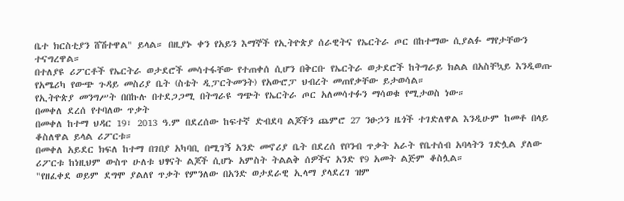ቤተ ክርስቲያን ሸሽተዋል" ይላል። በዚያኑ ቀን የአይን እማኞች የኢትዮጵያ ሰራዊትና የኤርትራ ጦር በከተማው ሲያልፉ ማየታቸውን ተናግረዋል።
በተለያዩ ሪፖርቶች የኤርትራ ወታደሮች መሳተፋቸው የተጠቀሰ ሲሆን በቅርቡ የኤርትራ ወታደሮች ከትግራይ ክልል በአስቸኳይ እንዲወጡ የአሜሪካ የውጭ ጉዳይ መስሪያ ቤት (ስቴት ዲፓርትመንት) የአውሮፓ ህብረት መጠየቃቸው ይታወሳል።
የኢትዮጵያ መንግሥት በበኩሉ በተደጋጋሚ በትግራዩ ግጭት የኤርትራ ጦር አለመሳተፉን ማሳወቁ የሚታወስ ነው።
በመቀለ ደረሰ የተባለው ጥቃት
በመቀለ ከተማ ህዳር 19፣ 2013 ዓ.ም በደረሰው ከፍተኛ ድብደባ ልጆችን ጨምሮ 27 ንፁኃን ዜጎች ተገድለዋል እንዲሁም ከመቶ በላይ ቆስለዋል ይላል ሪፖርቱ።
በመቀለ አይደር ክፍለ ከተማ በገበያ አካባቢ በሚገኝ አንድ መኖሪያ ቤት በደረሰ የቦንብ ጥቃት አራት የቤተሰብ አባላትን ገድሏል ያለው ሪፖርቱ ከነዚህም ውስጥ ሁለቱ ህፃናት ልጆች ሲሆኑ አምስት ትልልቅ ሰዎችና አንድ የ9 አመት ልጅም ቆስሏል።
"የዘፈቀደ ወይም ደግሞ ያልለየ ጥቃት የምንለው በአንድ ወታደራዊ ኢላማ ያላደረገ ዝም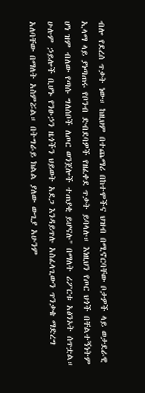ብሎ የደረሰ ጥቃት ነው። ከዚህም በተጨማሪ በከተሞችና ህዝብ በሚኖርባቸው ቦታዎች ላይ ወታደራዊ ኢላማ ላይ ያነጣጠሩ የቦንብ ድብደባዎች የዘፈቀደ ጥቃት ይባላሉ። እነዚህን የጦር ህጎች በቸልተኝነትም ሆነ ዝም ብለው የጣሱ ግለሰቦች ለጦር ወንጀሎች ተጠያቂ ይሆናሉ" በማለት ሪፖርቱ አፅንኦት ሰጥቷል።
ሁሉም ኃይሎች ቢሆኑ የንፁኃን ዜጎችን ህይወት አደጋ እንዳይጥሉ አስፈላጊውን ጥንቃቄ ማድረግ አለባቸው በማለት አስምሯል። በትግራይ ክልል ያለው ውጊያ አሁንም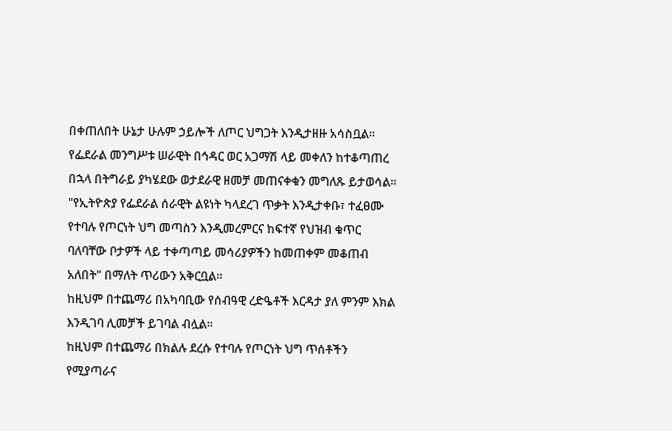በቀጠለበት ሁኔታ ሁሉም ኃይሎች ለጦር ህግጋት እንዲታዘዙ አሳስቧል።
የፌደራል መንግሥቱ ሠራዊት በኅዳር ወር አጋማሽ ላይ መቀለን ከተቆጣጠረ በኋላ በትግራይ ያካሄደው ወታደራዊ ዘመቻ መጠናቀቁን መግለጹ ይታወሳል።
"የኢትዮጵያ የፌደራል ሰራዊት ልዩነት ካላደረገ ጥቃት እንዲታቀቡ፣ ተፈፀሙ የተባሉ የጦርነት ህግ መጣስን እንዲመረምርና ከፍተኛ የህዝብ ቁጥር ባለባቸው ቦታዎች ላይ ተቀጣጣይ መሳሪያዎችን ከመጠቀም መቆጠብ አለበት" በማለት ጥሪውን አቅርቧል።
ከዚህም በተጨማሪ በአካባቢው የሰብዓዊ ረድዔቶች እርዳታ ያለ ምንም እክል እንዲገባ ሊመቻች ይገባል ብሏል።
ከዚህም በተጨማሪ በክልሉ ደረሱ የተባሉ የጦርነት ህግ ጥሰቶችን የሚያጣራና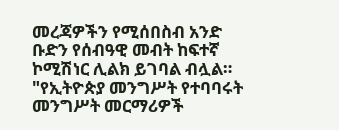መረጃዎችን የሚሰበስብ አንድ ቡድን የሰብዓዊ መብት ከፍተኛ ኮሚሽነር ሊልክ ይገባል ብሏል።
"የኢትዮጵያ መንግሥት የተባባሩት መንግሥት መርማሪዎች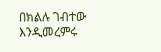በክልሉ ገብተው እንዲመረምሩ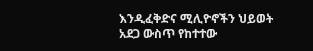እንዲፈቅድና ሚሊዮኖችን ህይወት አደጋ ውስጥ የከተተው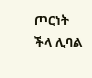ጦርነት ችላ ሊባል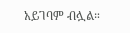አይገባም ብሏል።